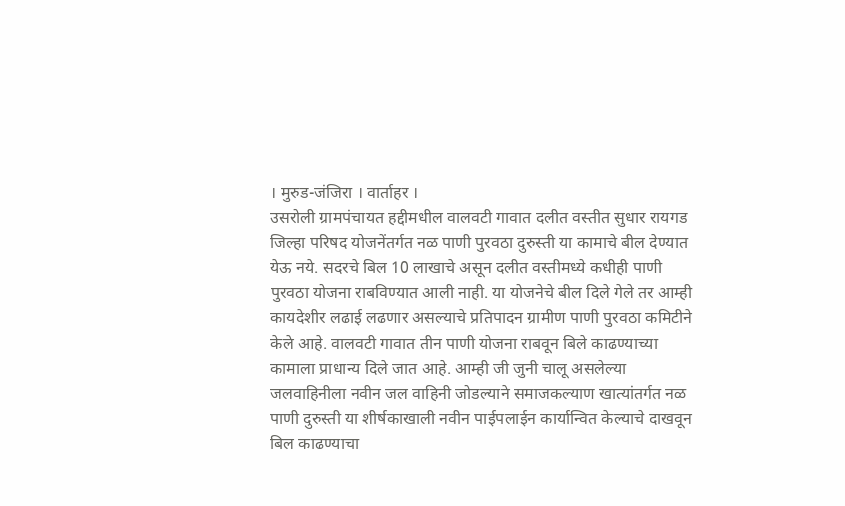। मुरुड-जंजिरा । वार्ताहर ।
उसरोली ग्रामपंचायत हद्दीमधील वालवटी गावात दलीत वस्तीत सुधार रायगड जिल्हा परिषद योजनेंतर्गत नळ पाणी पुरवठा दुरुस्ती या कामाचे बील देण्यात येऊ नये. सदरचे बिल 10 लाखाचे असून दलीत वस्तीमध्ये कधीही पाणी पुरवठा योजना राबविण्यात आली नाही. या योजनेचे बील दिले गेले तर आम्ही कायदेशीर लढाई लढणार असल्याचे प्रतिपादन ग्रामीण पाणी पुरवठा कमिटीने केले आहे. वालवटी गावात तीन पाणी योजना राबवून बिले काढण्याच्या कामाला प्राधान्य दिले जात आहे. आम्ही जी जुनी चालू असलेल्या जलवाहिनीला नवीन जल वाहिनी जोडल्याने समाजकल्याण खात्यांतर्गत नळ पाणी दुरुस्ती या शीर्षकाखाली नवीन पाईपलाईन कार्यान्वित केल्याचे दाखवून बिल काढण्याचा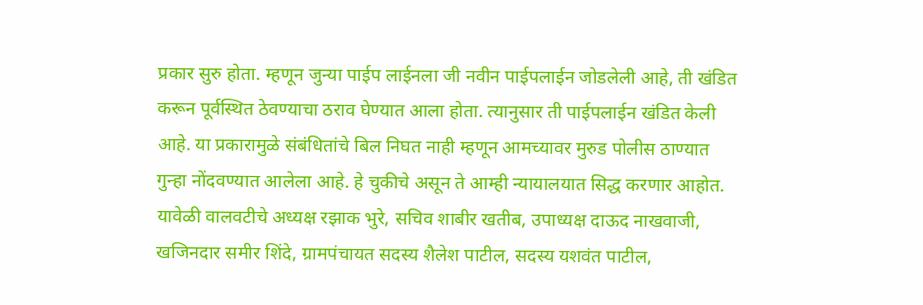प्रकार सुरु होता. म्हणून जुन्या पाईप लाईनला जी नवीन पाईपलाईन जोडलेली आहे, ती खंडित करून पूर्वस्थित ठेवण्याचा ठराव घेण्यात आला होता. त्यानुसार ती पाईपलाईन खंडित केली आहे. या प्रकारामुळे संबंधितांचे बिल निघत नाही म्हणून आमच्यावर मुरुड पोलीस ठाण्यात गुन्हा नोंदवण्यात आलेला आहे. हे चुकीचे असून ते आम्ही न्यायालयात सिद्ध करणार आहोत. यावेळी वालवटीचे अध्यक्ष रझाक भुरे, सचिव शाबीर खतीब, उपाध्यक्ष दाऊद नाखवाजी, खजिनदार समीर शिंदे, ग्रामपंचायत सदस्य शैलेश पाटील, सदस्य यशवंत पाटील,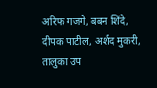अरिफ गजगे, बबन शिंदे, दीपक पाटील, अर्शद मुकरी, तालुका उप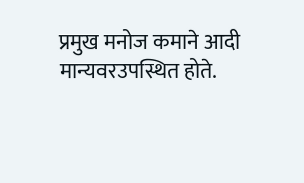प्रमुख मनोज कमाने आदी मान्यवरउपस्थित होते.